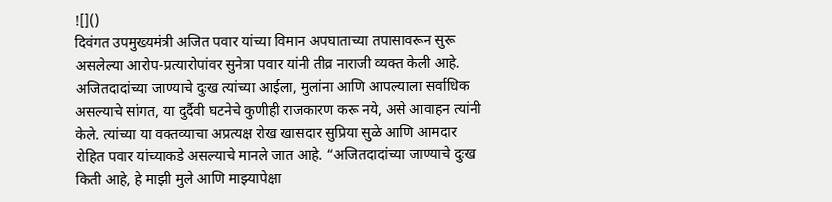![]()
दिवंगत उपमुख्यमंत्री अजित पवार यांच्या विमान अपघाताच्या तपासावरून सुरू असलेल्या आरोप-प्रत्यारोपांवर सुनेत्रा पवार यांनी तीव्र नाराजी व्यक्त केली आहे. अजितदादांच्या जाण्याचे दुःख त्यांच्या आईला, मुलांना आणि आपल्याला सर्वाधिक असल्याचे सांगत, या दुर्दैवी घटनेचे कुणीही राजकारण करू नये, असे आवाहन त्यांनी केले. त्यांच्या या वक्तव्याचा अप्रत्यक्ष रोख खासदार सुप्रिया सुळे आणि आमदार रोहित पवार यांच्याकडे असल्याचे मानले जात आहे. “अजितदादांच्या जाण्याचे दुःख किती आहे, हे माझी मुले आणि माझ्यापेक्षा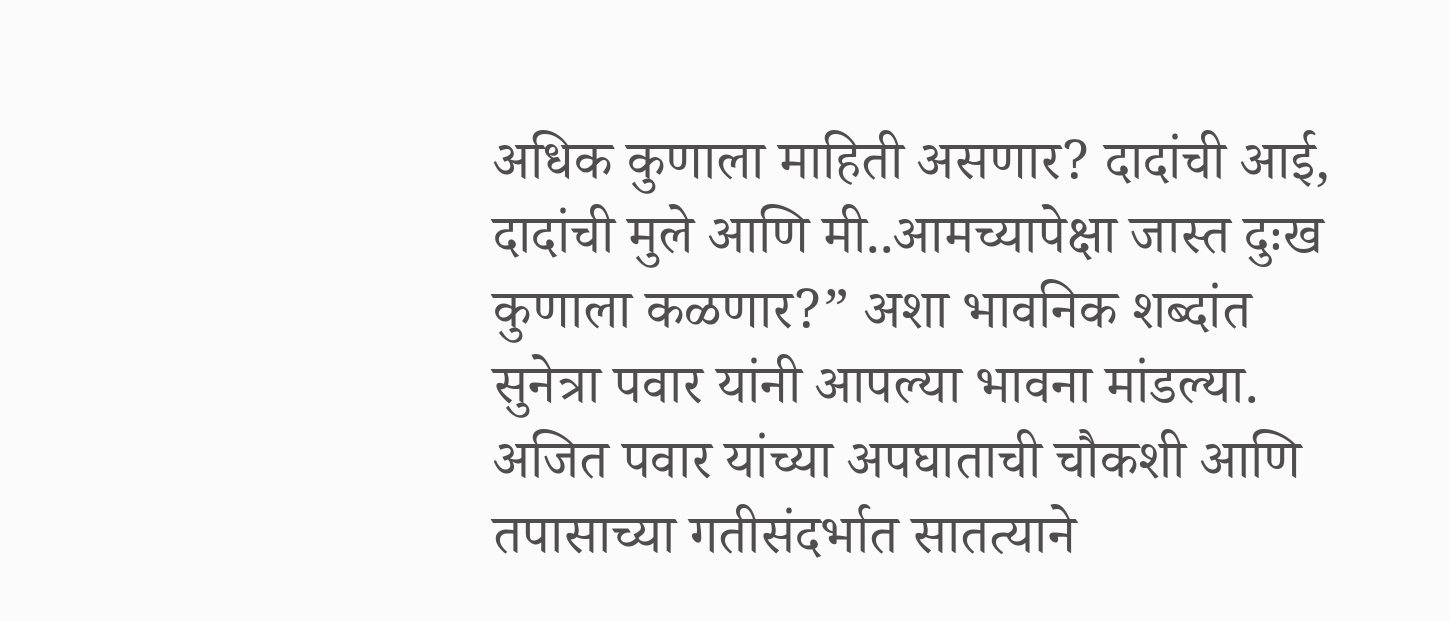अधिक कुणाला माहिती असणार? दादांची आई, दादांची मुले आणि मी..आमच्यापेक्षा जास्त दुःख कुणाला कळणार?” अशा भावनिक शब्दांत सुनेत्रा पवार यांनी आपल्या भावना मांडल्या. अजित पवार यांच्या अपघाताची चौकशी आणि तपासाच्या गतीसंदर्भात सातत्याने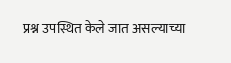प्रश्न उपस्थित केले जात असल्याच्या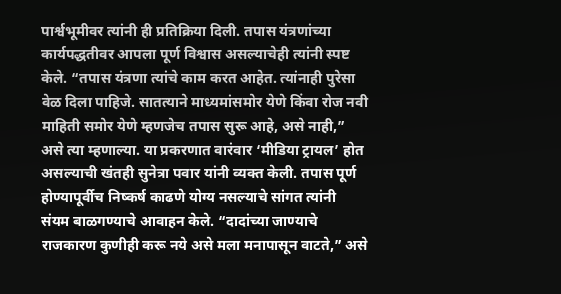पार्श्वभूमीवर त्यांनी ही प्रतिक्रिया दिली. तपास यंत्रणांच्या कार्यपद्धतीवर आपला पूर्ण विश्वास असल्याचेही त्यांनी स्पष्ट केले. “तपास यंत्रणा त्यांचे काम करत आहेत. त्यांनाही पुरेसा वेळ दिला पाहिजे. सातत्याने माध्यमांसमोर येणे किंवा रोज नवी माहिती समोर येणे म्हणजेच तपास सुरू आहे, असे नाही,” असे त्या म्हणाल्या. या प्रकरणात वारंवार ‘मीडिया ट्रायल’ होत असल्याची खंतही सुनेत्रा पवार यांनी व्यक्त केली. तपास पूर्ण होण्यापूर्वीच निष्कर्ष काढणे योग्य नसल्याचे सांगत त्यांनी संयम बाळगण्याचे आवाहन केले. “दादांच्या जाण्याचे राजकारण कुणीही करू नये असे मला मनापासून वाटते,” असे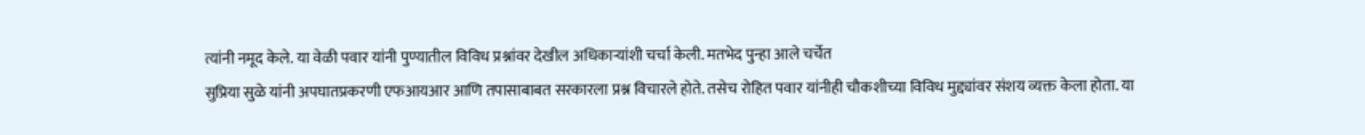त्यांनी नमूद केले. या वेळी पवार यांनी पुण्यातील विविध प्रश्नांवर देखील अधिकाऱ्यांशी चर्चा केली. मतभेद पुन्हा आले चर्चेत
सुप्रिया सुळे यांनी अपघातप्रकरणी एफआयआर आणि तपासाबाबत सरकारला प्रश्न विचारले होते. तसेच रोहित पवार यांनीही चौकशीच्या विविध मुद्द्यांवर संशय व्यक्त केला होता. या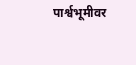पार्श्वभूमीवर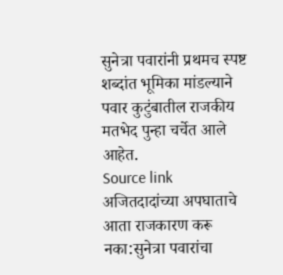सुनेत्रा पवारांनी प्रथमच स्पष्ट शब्दांत भूमिका मांडल्याने पवार कुटुंबातील राजकीय मतभेद पुन्हा चर्चेत आले आहेत.
Source link
अजितदादांच्या अपघाताचे आता राजकारण करू नका:सुनेत्रा पवारांचा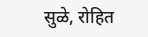सुळे, रोहित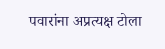पवारांना अप्रत्यक्ष टोला